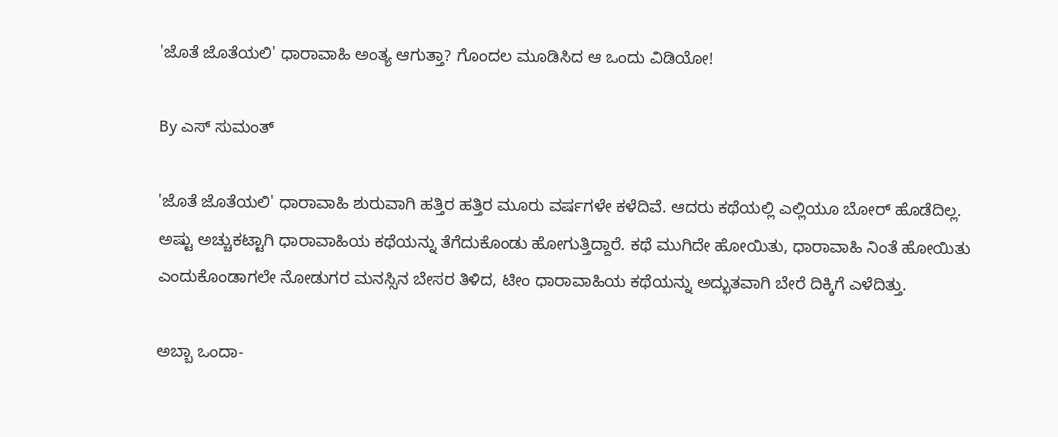'ಜೊತೆ ಜೊತೆಯಲಿ' ಧಾರಾವಾಹಿ ಅಂತ್ಯ ಆಗುತ್ತಾ? ಗೊಂದಲ ಮೂಡಿಸಿದ ಆ ಒಂದು ವಿಡಿಯೋ!

By ಎಸ್ ಸುಮಂತ್

'ಜೊತೆ ಜೊತೆಯಲಿ' ಧಾರಾವಾಹಿ ಶುರುವಾಗಿ ಹತ್ತಿರ ಹತ್ತಿರ ಮೂರು ವರ್ಷಗಳೇ ಕಳೆದಿವೆ. ಆದರು ಕಥೆಯಲ್ಲಿ ಎಲ್ಲಿಯೂ ಬೋರ್ ಹೊಡೆದಿಲ್ಲ. ಅಷ್ಟು ಅಚ್ಚುಕಟ್ಟಾಗಿ ಧಾರಾವಾಹಿಯ ಕಥೆಯನ್ನು ತೆಗೆದುಕೊಂಡು ಹೋಗುತ್ತಿದ್ದಾರೆ. ಕಥೆ ಮುಗಿದೇ ಹೋಯಿತು, ಧಾರಾವಾಹಿ ನಿಂತೆ ಹೋಯಿತು ಎಂದುಕೊಂಡಾಗಲೇ ನೋಡುಗರ ಮನಸ್ಸಿನ ಬೇಸರ ತಿಳಿದ, ಟೀಂ ಧಾರಾವಾಹಿಯ ಕಥೆಯನ್ನು ಅದ್ಭುತವಾಗಿ ಬೇರೆ ದಿಕ್ಕಿಗೆ ಎಳೆದಿತ್ತು.

ಅಬ್ಬಾ ಒಂದಾ-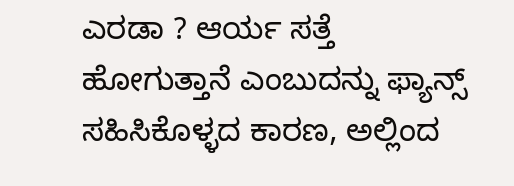ಎರಡಾ ? ಆರ್ಯ ಸತ್ತೆ ಹೋಗುತ್ತಾನೆ ಎಂಬುದನ್ನು ಫ್ಯಾನ್ಸ್ ಸಹಿಸಿಕೊಳ್ಳದ ಕಾರಣ, ಅಲ್ಲಿಂದ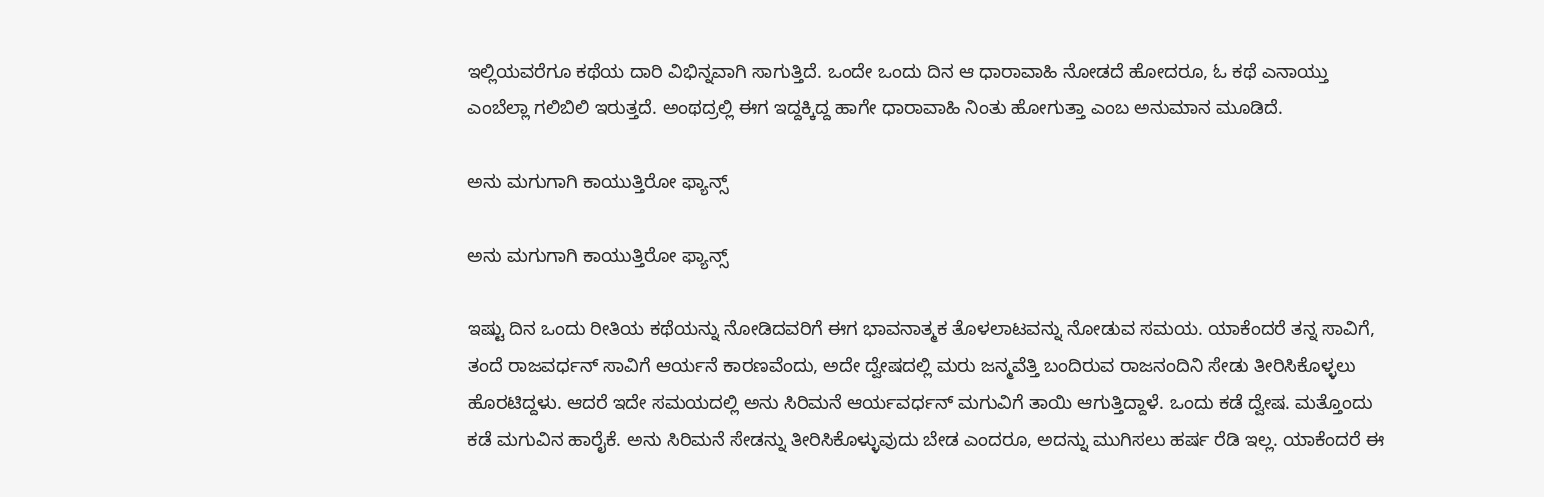ಇಲ್ಲಿಯವರೆಗೂ ಕಥೆಯ ದಾರಿ ವಿಭಿನ್ನವಾಗಿ ಸಾಗುತ್ತಿದೆ. ಒಂದೇ ಒಂದು ದಿನ ಆ ಧಾರಾವಾಹಿ ನೋಡದೆ ಹೋದರೂ, ಓ ಕಥೆ ಎನಾಯ್ತು ಎಂಬೆಲ್ಲಾ ಗಲಿಬಿಲಿ ಇರುತ್ತದೆ. ಅಂಥದ್ರಲ್ಲಿ ಈಗ ಇದ್ದಕ್ಕಿದ್ದ ಹಾಗೇ ಧಾರಾವಾಹಿ ನಿಂತು ಹೋಗುತ್ತಾ ಎಂಬ ಅನುಮಾನ ಮೂಡಿದೆ.

ಅನು ಮಗುಗಾಗಿ ಕಾಯುತ್ತಿರೋ ಫ್ಯಾನ್ಸ್

ಅನು ಮಗುಗಾಗಿ ಕಾಯುತ್ತಿರೋ ಫ್ಯಾನ್ಸ್

ಇಷ್ಟು ದಿನ ಒಂದು ರೀತಿಯ ಕಥೆಯನ್ನು ನೋಡಿದವರಿಗೆ ಈಗ ಭಾವನಾತ್ಮಕ ತೊಳಲಾಟವನ್ನು ನೋಡುವ ಸಮಯ. ಯಾಕೆಂದರೆ ತನ್ನ ಸಾವಿಗೆ, ತಂದೆ ರಾಜವರ್ಧನ್ ಸಾವಿಗೆ ಆರ್ಯನೆ ಕಾರಣವೆಂದು, ಅದೇ ದ್ವೇಷದಲ್ಲಿ ಮರು ಜನ್ಮವೆತ್ತಿ ಬಂದಿರುವ ರಾಜನಂದಿನಿ ಸೇಡು ತೀರಿಸಿಕೊಳ್ಳಲು ಹೊರಟಿದ್ದಳು. ಆದರೆ‌ ಇದೇ ಸಮಯದಲ್ಲಿ ಅನು ಸಿರಿಮನೆ ಆರ್ಯವರ್ಧನ್ ಮಗುವಿಗೆ ತಾಯಿ ಆಗುತ್ತಿದ್ದಾಳೆ. ಒಂದು ಕಡೆ ದ್ವೇಷ. ಮತ್ತೊಂದು ಕಡೆ ಮಗುವಿನ ಹಾರೈಕೆ. ಅನು ಸಿರಿಮನೆ ಸೇಡನ್ನು ತೀರಿಸಿಕೊಳ್ಳುವುದು ಬೇಡ ಎಂದರೂ, ಅದನ್ನು ಮುಗಿಸಲು ಹರ್ಷ ರೆಡಿ ಇಲ್ಲ. ಯಾಕೆಂದರೆ ಈ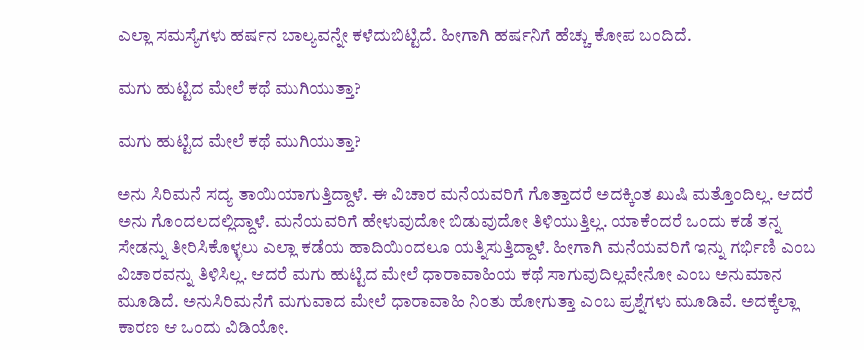ಎಲ್ಲಾ ಸಮಸ್ಯೆಗಳು ಹರ್ಷನ ಬಾಲ್ಯವನ್ನೇ ಕಳೆದುಬಿಟ್ಟಿದೆ. ಹೀಗಾಗಿ ಹರ್ಷನಿಗೆ ಹೆಚ್ಚು ಕೋಪ ಬಂದಿದೆ.

ಮಗು ಹುಟ್ಟಿದ ಮೇಲೆ ಕಥೆ ಮುಗಿಯುತ್ತಾ?

ಮಗು ಹುಟ್ಟಿದ ಮೇಲೆ ಕಥೆ ಮುಗಿಯುತ್ತಾ?

ಅನು ಸಿರಿಮನೆ ಸದ್ಯ ತಾಯಿಯಾಗುತ್ತಿದ್ದಾಳೆ. ಈ ವಿಚಾರ ಮನೆಯವರಿಗೆ ಗೊತ್ತಾದರೆ ಅದಕ್ಕಿಂತ ಖುಷಿ ಮತ್ತೊಂದಿಲ್ಲ. ಆದರೆ ಅನು ಗೊಂದಲದಲ್ಲಿದ್ದಾಳೆ. ಮನೆಯವರಿಗೆ ಹೇಳುವುದೋ ಬಿಡುವುದೋ ತಿಳಿಯುತ್ತಿಲ್ಲ. ಯಾಕೆಂದರೆ ಒಂದು ಕಡೆ ತನ್ನ ಸೇಡನ್ನು ತೀರಿಸಿಕೊಳ್ಳಲು ಎಲ್ಲಾ ಕಡೆಯ ಹಾದಿಯಿಂದಲೂ ಯತ್ನಿಸುತ್ತಿದ್ದಾಳೆ. ಹೀಗಾಗಿ ಮನೆಯವರಿಗೆ ಇನ್ನು ಗರ್ಭಿಣಿ ಎಂಬ ವಿಚಾರವನ್ನು ತಿಳಿಸಿಲ್ಲ. ಆದರೆ ಮಗು ಹುಟ್ಟಿದ ಮೇಲೆ ಧಾರಾವಾಹಿಯ ಕಥೆ ಸಾಗುವುದಿಲ್ಲವೇನೋ ಎಂಬ ಅನುಮಾನ ಮೂಡಿದೆ. ಅನುಸಿರಿಮನೆಗೆ ಮಗುವಾದ ಮೇಲೆ ಧಾರಾವಾಹಿ ನಿಂತು ಹೋಗುತ್ತಾ ಎಂಬ ಪ್ರಶ್ನೆಗಳು ಮೂಡಿವೆ. ಅದಕ್ಕೆಲ್ಲಾ ಕಾರಣ ಆ ಒಂದು ವಿಡಿಯೋ.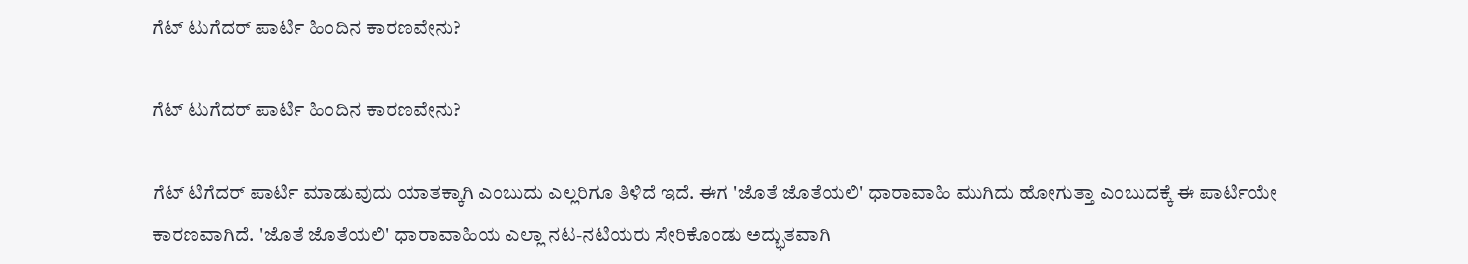ಗೆಟ್ ಟುಗೆದರ್ ಪಾರ್ಟಿ ಹಿಂದಿನ ಕಾರಣವೇನು?

ಗೆಟ್ ಟುಗೆದರ್ ಪಾರ್ಟಿ ಹಿಂದಿನ ಕಾರಣವೇನು?

ಗೆಟ್ ಟಿಗೆದರ್ ಪಾರ್ಟಿ ಮಾಡುವುದು ಯಾತಕ್ಕಾಗಿ ಎಂಬುದು ಎಲ್ಲರಿಗೂ ತಿಳಿದೆ ಇದೆ. ಈಗ 'ಜೊತೆ ಜೊತೆಯಲಿ' ಧಾರಾವಾಹಿ ಮುಗಿದು ಹೋಗುತ್ತಾ ಎಂಬುದಕ್ಕೆ ಈ ಪಾರ್ಟಿಯೇ ಕಾರಣವಾಗಿದೆ. 'ಜೊತೆ ಜೊತೆಯಲಿ' ಧಾರಾವಾಹಿಯ ಎಲ್ಲಾ ನಟ-ನಟಿಯರು ಸೇರಿಕೊಂಡು ಅದ್ಭುತವಾಗಿ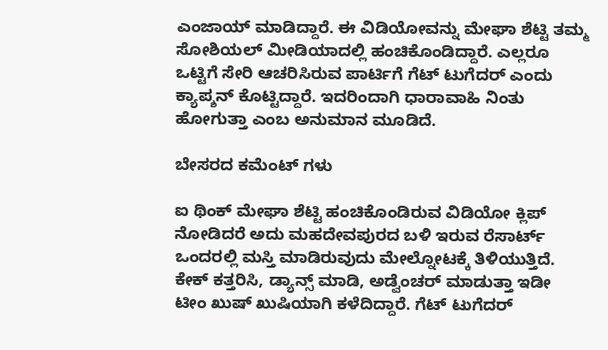ಎಂಜಾಯ್ ಮಾಡಿದ್ದಾರೆ. ಈ ವಿಡಿಯೋವನ್ನು ಮೇಘಾ ಶೆಟ್ಟಿ ತಮ್ಮ ಸೋಶಿಯಲ್ ಮೀಡಿಯಾದಲ್ಲಿ ಹಂಚಿಕೊಂಡಿದ್ದಾರೆ. ಎಲ್ಲರೂ ಒಟ್ಟಿಗೆ ಸೇರಿ ಆಚರಿಸಿರುವ ಪಾರ್ಟಿಗೆ ಗೆಟ್ ಟುಗೆದರ್ ಎಂದು ಕ್ಯಾಪ್ಶನ್ ಕೊಟ್ಟಿದ್ದಾರೆ. ಇದರಿಂದಾಗಿ ಧಾರಾವಾಹಿ ನಿಂತು ಹೋಗುತ್ತಾ ಎಂಬ ಅನುಮಾನ ಮೂಡಿದೆ.

ಬೇಸರದ ಕಮೆಂಟ್ ಗಳು

ಐ ಥಿಂಕ್ ಮೇಘಾ ಶೆಟ್ಟಿ ಹಂಚಿಕೊಂಡಿರುವ ವಿಡಿಯೋ ಕ್ಲಿಪ್ ನೋಡಿದರೆ ಅದು ಮಹದೇವಪುರದ ಬಳಿ ಇರುವ ರೆಸಾರ್ಟ್ ಒಂದರಲ್ಲಿ ಮಸ್ತಿ ‌ಮಾಡಿರುವುದು ಮೇಲ್ನೋಟಕ್ಕೆ ತಿಳಿಯುತ್ತಿದೆ. ಕೇಕ್ ಕತ್ತರಿಸಿ, ಡ್ಯಾನ್ಸ್ ಮಾಡಿ, ಅಡ್ವೆಂಚರ್ ಮಾಡುತ್ತಾ ಇಡೀ ಟೀಂ ಖುಷ್ ಖುಷಿಯಾಗಿ‌ ಕಳೆದಿದ್ದಾರೆ. ಗೆಟ್ ಟುಗೆದರ್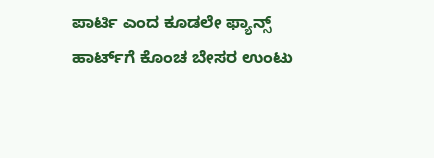ಪಾರ್ಟಿ ಎಂದ ಕೂಡಲೇ ಫ್ಯಾನ್ಸ್ ಹಾರ್ಟ್‌ಗೆ ಕೊಂಚ ಬೇಸರ ಉಂಟು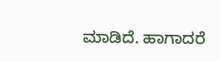ಮಾಡಿದೆ. ಹಾಗಾದರೆ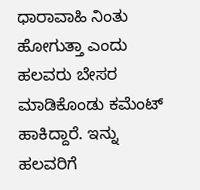ಧಾರಾವಾಹಿ ನಿಂತು ಹೋಗುತ್ತಾ ಎಂದು ಹಲವರು ಬೇಸರ ಮಾಡಿಕೊಂಡು ಕಮೆಂಟ್ ಹಾಕಿದ್ದಾರೆ. ಇನ್ನು ಹಲವರಿಗೆ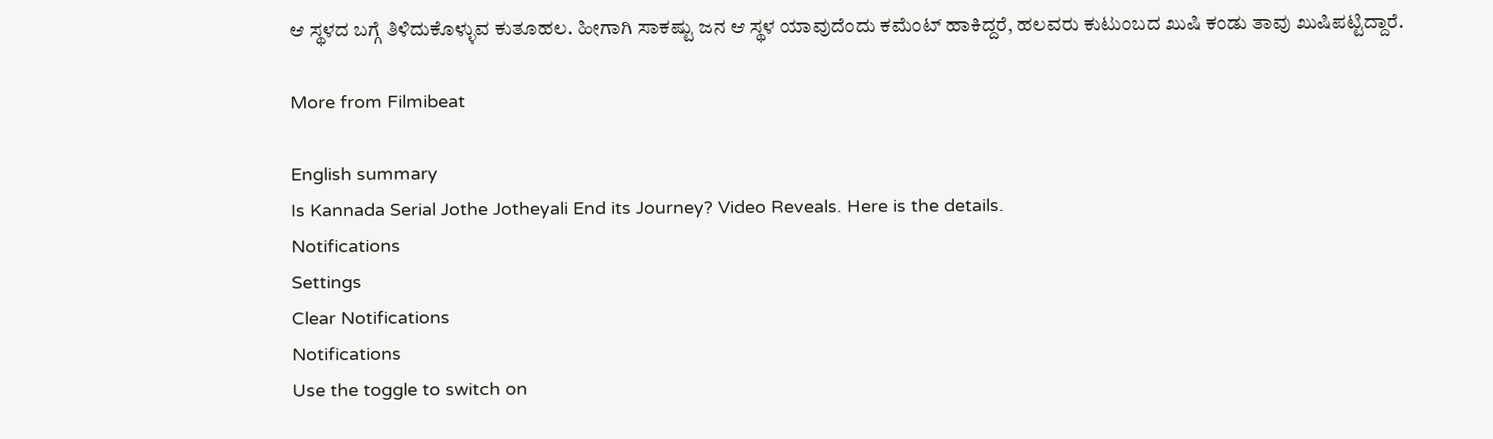ಆ ಸ್ಥಳದ ಬಗ್ಗೆ ತಿಳಿದುಕೊಳ್ಳುವ ಕುತೂಹಲ. ಹೀಗಾಗಿ ಸಾಕಷ್ಟು ಜನ ಆ ಸ್ಥಳ ಯಾವುದೆಂದು ಕಮೆಂಟ್ ಹಾಕಿದ್ದರೆ, ಹಲವರು ಕುಟುಂಬದ ಖುಷಿ ಕಂಡು ತಾವು ಖುಷಿಪಟ್ಟಿದ್ದಾರೆ.

More from Filmibeat

English summary
Is Kannada Serial Jothe Jotheyali End its Journey? Video Reveals. Here is the details.
Notifications
Settings
Clear Notifications
Notifications
Use the toggle to switch on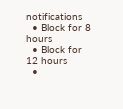notifications
  • Block for 8 hours
  • Block for 12 hours
  •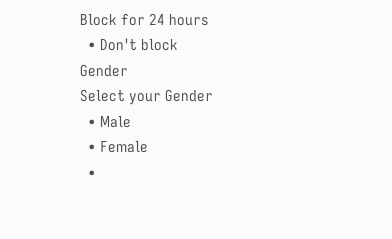Block for 24 hours
  • Don't block
Gender
Select your Gender
  • Male
  • Female
  •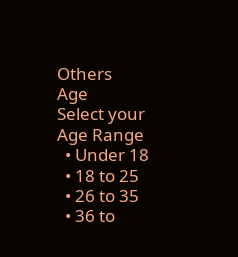Others
Age
Select your Age Range
  • Under 18
  • 18 to 25
  • 26 to 35
  • 36 to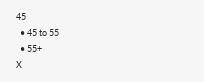45
  • 45 to 55
  • 55+
X